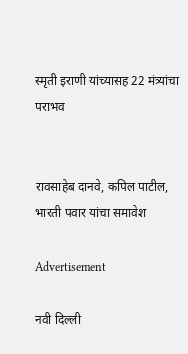स्मृती इराणी यांच्यासह 22 मंत्र्यांचा पराभव


रावसाहेब दानवे, कपिल पाटील, भारती पवार यांचा समावेश

Advertisement

नवी दिल्ली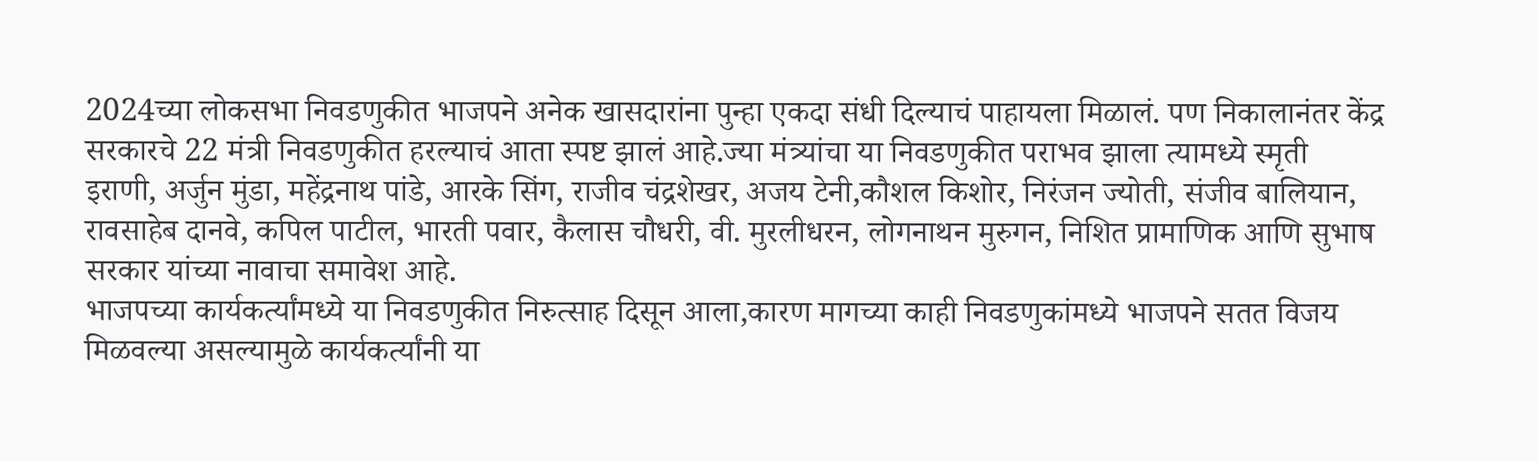2024च्या लोकसभा निवडणुकीत भाजपने अनेक खासदारांना पुन्हा एकदा संधी दिल्याचं पाहायला मिळालं. पण निकालानंतर केंद्र सरकारचे 22 मंत्री निवडणुकीत हरल्याचं आता स्पष्ट झालं आहे.ज्या मंत्र्यांचा या निवडणुकीत पराभव झाला त्यामध्ये स्मृती इराणी, अर्जुन मुंडा, महेंद्रनाथ पांडे, आरके सिंग, राजीव चंद्रशेखर, अजय टेनी,कौशल किशोर, निरंजन ज्योती, संजीव बालियान, रावसाहेब दानवे, कपिल पाटील, भारती पवार, कैलास चौधरी, वी. मुरलीधरन, लोगनाथन मुरुगन, निशित प्रामाणिक आणि सुभाष सरकार यांच्या नावाचा समावेश आहे.
भाजपच्या कार्यकर्त्यांमध्ये या निवडणुकीत निरुत्साह दिसून आला,कारण मागच्या काही निवडणुकांमध्ये भाजपने सतत विजय मिळवल्या असल्यामुळे कार्यकर्त्यांनी या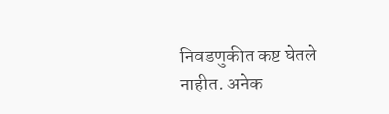निवडणुकीत कष्ट घेतले नाहीत. अनेक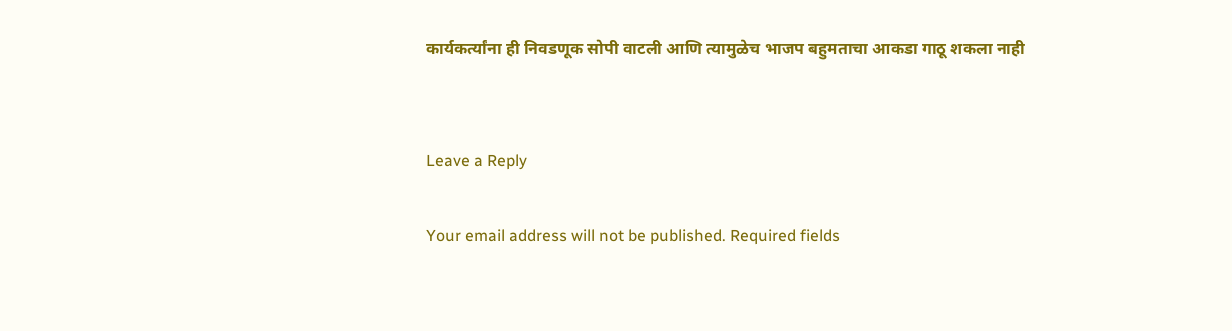कार्यकर्त्यांना ही निवडणूक सोपी वाटली आणि त्यामुळेच भाजप बहुमताचा आकडा गाठू शकला नाही


Leave a Reply

Your email address will not be published. Required fields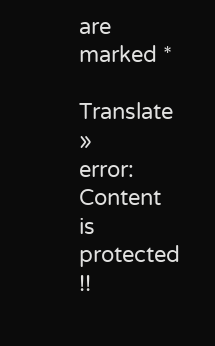are marked *

Translate »
error: Content is protected !!